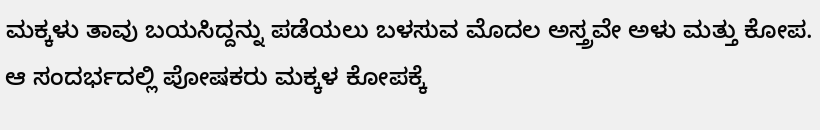ಮಕ್ಕಳು ತಾವು ಬಯಸಿದ್ದನ್ನು ಪಡೆಯಲು ಬಳಸುವ ಮೊದಲ ಅಸ್ತ್ರವೇ ಅಳು ಮತ್ತು ಕೋಪ. ಆ ಸಂದರ್ಭದಲ್ಲಿ ಪೋಷಕರು ಮಕ್ಕಳ ಕೋಪಕ್ಕೆ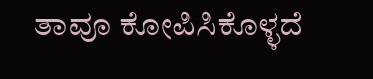ತಾವೂ ಕೋಪಿಸಿಕೊಳ್ಳದೆ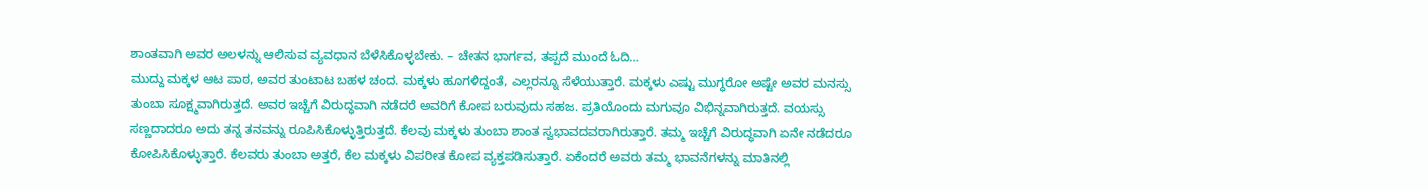ಶಾಂತವಾಗಿ ಅವರ ಅಲಳನ್ನು ಆಲಿಸುವ ವ್ಯವಧಾನ ಬೆಳೆಸಿಕೊಳ್ಳಬೇಕು. – ಚೇತನ ಭಾರ್ಗವ, ತಪ್ಪದೆ ಮುಂದೆ ಓದಿ…
ಮುದ್ದು ಮಕ್ಕಳ ಆಟ ಪಾಠ, ಅವರ ತುಂಟಾಟ ಬಹಳ ಚಂದ. ಮಕ್ಕಳು ಹೂಗಳಿದ್ದಂತೆ, ಎಲ್ಲರನ್ನೂ ಸೆಳೆಯುತ್ತಾರೆ. ಮಕ್ಕಳು ಎಷ್ಟು ಮುಗ್ಧರೋ ಅಷ್ಟೇ ಅವರ ಮನಸ್ಸು ತುಂಬಾ ಸೂಕ್ಷ್ಮವಾಗಿರುತ್ತದೆ. ಅವರ ಇಚ್ಚೆಗೆ ವಿರುದ್ಧವಾಗಿ ನಡೆದರೆ ಅವರಿಗೆ ಕೋಪ ಬರುವುದು ಸಹಜ. ಪ್ರತಿಯೊಂದು ಮಗುವೂ ವಿಭಿನ್ನವಾಗಿರುತ್ತದೆ. ವಯಸ್ಸು ಸಣ್ಣದಾದರೂ ಅದು ತನ್ನ ತನವನ್ನು ರೂಪಿಸಿಕೊಳ್ಳುತ್ತಿರುತ್ತದೆ. ಕೆಲವು ಮಕ್ಕಳು ತುಂಬಾ ಶಾಂತ ಸ್ವಭಾವದವರಾಗಿರುತ್ತಾರೆ. ತಮ್ಮ ಇಚ್ಚೆಗೆ ವಿರುದ್ಧವಾಗಿ ಏನೇ ನಡೆದರೂ ಕೋಪಿಸಿಕೊಳ್ಳುತ್ತಾರೆ. ಕೆಲವರು ತುಂಬಾ ಅತ್ತರೆ, ಕೆಲ ಮಕ್ಕಳು ವಿಪರೀತ ಕೋಪ ವ್ಯಕ್ತಪಡಿಸುತ್ತಾರೆ. ಏಕೆಂದರೆ ಅವರು ತಮ್ಮ ಭಾವನೆಗಳನ್ನು ಮಾತಿನಲ್ಲಿ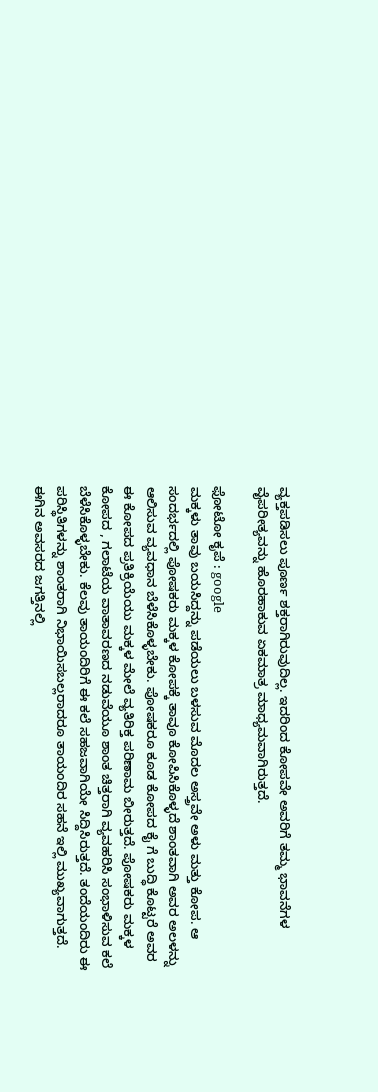ವ್ಯಕ್ತಪಡಿಸಲು ಪೂರ್ಣ ಶಕ್ತರಾಗಿರುವುದಿಲ್ಲ. ಇದರಿಂದ ಕೋಪವೇ ಅವರಿಗೆ ತಮ್ಮ ಭಾವನೆಗಳ ವೈಪರೀತ್ಯವನ್ನು ಹೊರಹಾಕುವ ಏಕಮಾತ್ರ ಮಾಧ್ಯಮವಾಗಿರುತ್ತದೆ.

ಫೋಟೋ ಕೃಪೆ : google
ಮಕ್ಕಳು ತಾವು ಬಯಸಿದ್ದನ್ನು ಪಡೆಯಲು ಬಳಸುವ ಮೊದಲ ಅಸ್ತ್ರವೇ ಅಳು ಮತ್ತು ಕೋಪ. ಆ ಸಂದರ್ಭದಲ್ಲಿ ಪೋಷಕರು ಮಕ್ಕಳ ಕೋಪಕ್ಕೆ ತಾವೂ ಕೋಪಿಸಿಕೊಳ್ಳದೆ ಶಾಂತವಾಗಿ ಅವರ ಅಲಳನ್ನು ಆಲಿಸುವ ವ್ಯವಧಾನ ಬೆಳೆಸಿಕೊಳ್ಳಬೇಕು. ಪೋಷಕರೂ ಕೂಡ ಕೋಪದ ಕೈ ಗೆ ಬುದ್ಧಿ ಕೊಟ್ಟರೆ ಅವರ ಈ ಕೋಪದ ಪ್ರತಿಕ್ರಿಯೆಯು ಮಕ್ಕಳ ಮೇಲೆ ವ್ಯತಿರಿಕ್ತ ಪರಿಣಾಮ ಬೀರುತ್ತದೆ. ಪೋಷಕರು ಮಕ್ಕಳ ಕೋಪದ , ಗಲಾಟೆಯ ವಾತಾವರಣದ ನಡುವೆಯೂ ಶಾಂತ ಚಿತ್ತರಾಗಿ ವ್ಯವಹರಿಸಿ ಸಂಭಾಳಿಸುವ ಕಲೆ ಬೆಳೆಸಿಕೊಳ್ಳಬೇಕು. ಕೆಲವು ತಾಯಂದಿರಿಗೆ ಈ ಕಲೆ ಸಹಜವಾಗಿಯೇ ಸಿದ್ದಿಸಿರುತ್ತದೆ. ತಂದೆಯಂದಿರು ಈ ಪರಿಸ್ಥಿತಿಗಳನ್ನು ಶಾಂತರಾಗಿ ನಿಭಾಯಿಸಬಲ್ಲರಾದರೂ ತಾಯಂದಿರ ಸಹನೆ ಇಲ್ಲಿ ಮುಖ್ಯವಾಗುತ್ತದೆ.
ಈಗಿನ ಅವಸರದ ಜಗತ್ತಿನಲ್ಲಿ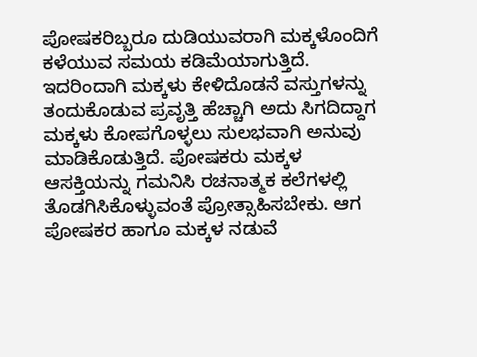ಪೋಷಕರಿಬ್ಬರೂ ದುಡಿಯುವರಾಗಿ ಮಕ್ಕಳೊಂದಿಗೆ ಕಳೆಯುವ ಸಮಯ ಕಡಿಮೆಯಾಗುತ್ತಿದೆ. ಇದರಿಂದಾಗಿ ಮಕ್ಕಳು ಕೇಳಿದೊಡನೆ ವಸ್ತುಗಳನ್ನು ತಂದುಕೊಡುವ ಪ್ರವೃತ್ತಿ ಹೆಚ್ಚಾಗಿ ಅದು ಸಿಗದಿದ್ದಾಗ ಮಕ್ಕಳು ಕೋಪಗೊಳ್ಳಲು ಸುಲಭವಾಗಿ ಅನುವು ಮಾಡಿಕೊಡುತ್ತಿದೆ. ಪೋಷಕರು ಮಕ್ಕಳ ಆಸಕ್ತಿಯನ್ನು ಗಮನಿಸಿ ರಚನಾತ್ಮಕ ಕಲೆಗಳಲ್ಲಿ ತೊಡಗಿಸಿಕೊಳ್ಳುವಂತೆ ಪ್ರೋತ್ಸಾಹಿಸಬೇಕು. ಆಗ ಪೋಷಕರ ಹಾಗೂ ಮಕ್ಕಳ ನಡುವೆ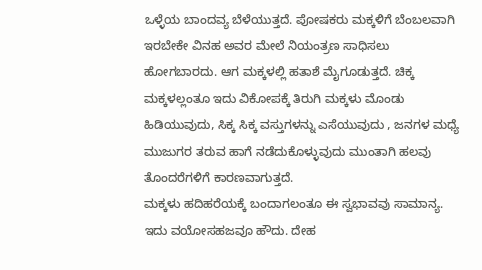ಒಳ್ಳೆಯ ಬಾಂದವ್ಯ ಬೆಳೆಯುತ್ತದೆ. ಪೋಷಕರು ಮಕ್ಕಳಿಗೆ ಬೆಂಬಲವಾಗಿ ಇರಬೇಕೇ ವಿನಹ ಅವರ ಮೇಲೆ ನಿಯಂತ್ರಣ ಸಾಧಿಸಲು ಹೋಗಬಾರದು. ಆಗ ಮಕ್ಕಳಲ್ಲಿ ಹತಾಶೆ ಮೈಗೂಡುತ್ತದೆ. ಚಿಕ್ಕ ಮಕ್ಕಳಲ್ಲಂತೂ ಇದು ವಿಕೋಪಕ್ಕೆ ತಿರುಗಿ ಮಕ್ಕಳು ಮೊಂಡು ಹಿಡಿಯುವುದು, ಸಿಕ್ಕ ಸಿಕ್ಕ ವಸ್ತುಗಳನ್ನು ಎಸೆಯುವುದು , ಜನಗಳ ಮಧ್ಯೆ ಮುಜುಗರ ತರುವ ಹಾಗೆ ನಡೆದುಕೊಳ್ಳುವುದು ಮುಂತಾಗಿ ಹಲವು ತೊಂದರೆಗಳಿಗೆ ಕಾರಣವಾಗುತ್ತದೆ.
ಮಕ್ಕಳು ಹದಿಹರೆಯಕ್ಕೆ ಬಂದಾಗಲಂತೂ ಈ ಸ್ವಭಾವವು ಸಾಮಾನ್ಯ. ಇದು ವಯೋಸಹಜವೂ ಹೌದು. ದೇಹ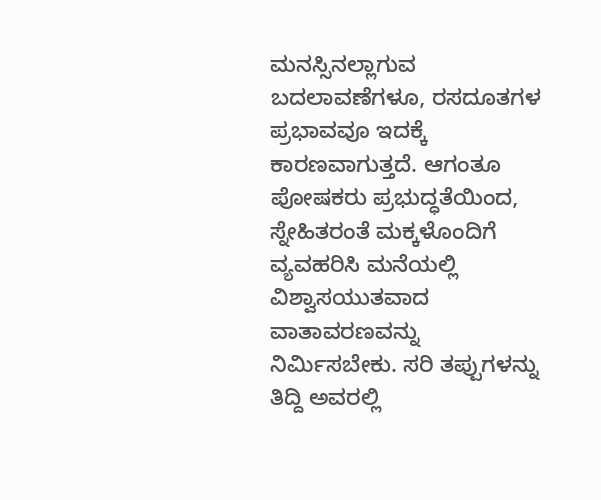ಮನಸ್ಸಿನಲ್ಲಾಗುವ ಬದಲಾವಣೆಗಳೂ, ರಸದೂತಗಳ ಪ್ರಭಾವವೂ ಇದಕ್ಕೆ ಕಾರಣವಾಗುತ್ತದೆ. ಆಗಂತೂ ಪೋಷಕರು ಪ್ರಭುದ್ಧತೆಯಿಂದ, ಸ್ನೇಹಿತರಂತೆ ಮಕ್ಕಳೊಂದಿಗೆ ವ್ಯವಹರಿಸಿ ಮನೆಯಲ್ಲಿ ವಿಶ್ವಾಸಯುತವಾದ ವಾತಾವರಣವನ್ನು ನಿರ್ಮಿಸಬೇಕು. ಸರಿ ತಪ್ಪುಗಳನ್ನು ತಿದ್ದಿ ಅವರಲ್ಲಿ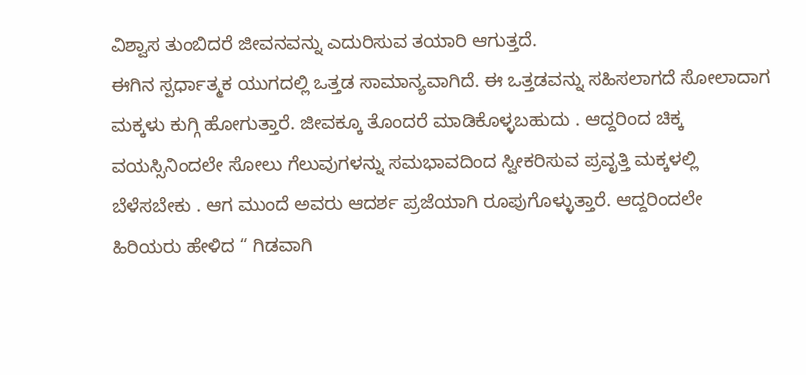ವಿಶ್ವಾಸ ತುಂಬಿದರೆ ಜೀವನವನ್ನು ಎದುರಿಸುವ ತಯಾರಿ ಆಗುತ್ತದೆ.
ಈಗಿನ ಸ್ಪರ್ಧಾತ್ಮಕ ಯುಗದಲ್ಲಿ ಒತ್ತಡ ಸಾಮಾನ್ಯವಾಗಿದೆ. ಈ ಒತ್ತಡವನ್ನು ಸಹಿಸಲಾಗದೆ ಸೋಲಾದಾಗ ಮಕ್ಕಳು ಕುಗ್ಗಿ ಹೋಗುತ್ತಾರೆ. ಜೀವಕ್ಕೂ ತೊಂದರೆ ಮಾಡಿಕೊಳ್ಳಬಹುದು . ಆದ್ದರಿಂದ ಚಿಕ್ಕ ವಯಸ್ಸಿನಿಂದಲೇ ಸೋಲು ಗೆಲುವುಗಳನ್ನು ಸಮಭಾವದಿಂದ ಸ್ವೀಕರಿಸುವ ಪ್ರವೃತ್ತಿ ಮಕ್ಕಳಲ್ಲಿ ಬೆಳೆಸಬೇಕು . ಆಗ ಮುಂದೆ ಅವರು ಆದರ್ಶ ಪ್ರಜೆಯಾಗಿ ರೂಪುಗೊಳ್ಳುತ್ತಾರೆ. ಆದ್ದರಿಂದಲೇ ಹಿರಿಯರು ಹೇಳಿದ “ ಗಿಡವಾಗಿ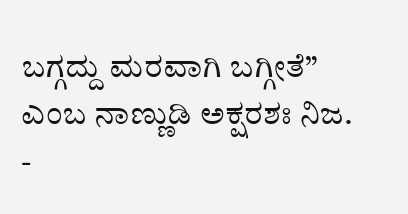ಬಗ್ಗದ್ದು ಮರವಾಗಿ ಬಗ್ಗೀತೆ” ಎಂಬ ನಾಣ್ಣುಡಿ ಅಕ್ಷರಶಃ ನಿಜ.
-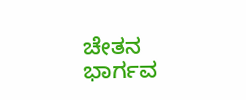ಚೇತನ ಭಾರ್ಗವ